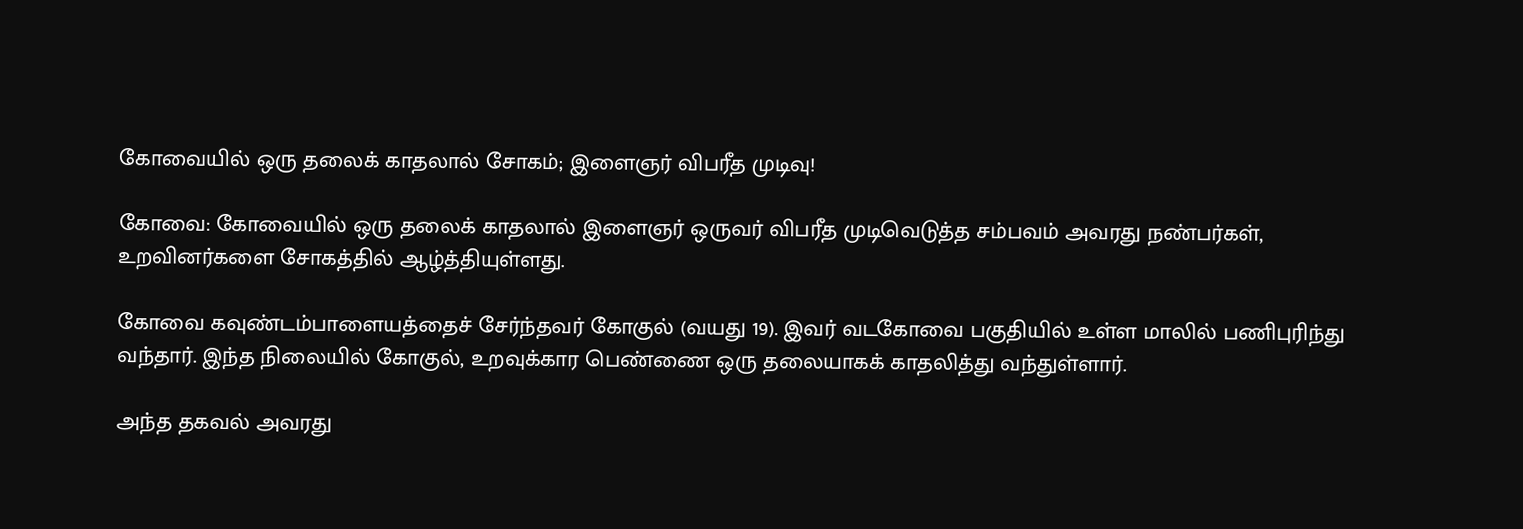கோவையில் ஒரு தலைக் காதலால் சோகம்; இளைஞர் விபரீத முடிவு!

கோவை: கோவையில் ஒரு தலைக் காதலால் இளைஞர் ஒருவர் விபரீத முடிவெடுத்த சம்பவம் அவரது நண்பர்கள், உறவினர்களை சோகத்தில் ஆழ்த்தியுள்ளது.

கோவை கவுண்டம்பாளையத்தைச் சேர்ந்தவர் கோகுல் (வயது 19). இவர் வடகோவை பகுதியில் உள்ள மாலில் பணிபுரிந்து வந்தார். இந்த நிலையில் கோகுல், உறவுக்கார பெண்ணை ஒரு தலையாகக் காதலித்து வந்துள்ளார்.

அந்த தகவல் அவரது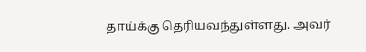தாய்க்கு தெரியவந்துள்ளது. அவர்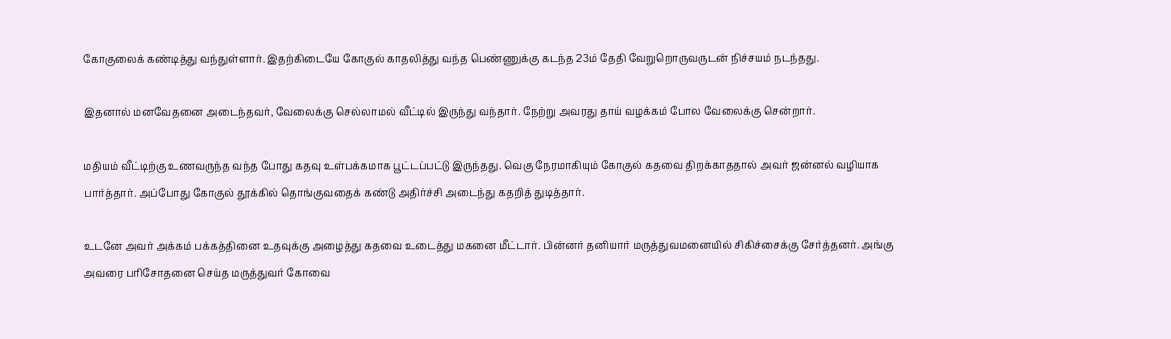கோகுலைக் கண்டித்து வந்துள்ளார். இதற்கிடையே கோகுல் காதலித்து வந்த பெண்ணுக்கு கடந்த 23ம் தேதி வேறுறொருவருடன் நிச்சயம் நடந்தது.

இதனால் மனவேதனை அடைந்தவர், வேலைக்கு செல்லாமல் வீட்டில் இருந்து வந்தார். நேற்று அவரது தாய் வழக்கம் போல வேலைக்கு சென்றார்.

மதியம் வீட்டிற்கு உணவருந்த வந்த போது கதவு உள்பக்கமாக பூட்டப்பட்டு இருந்தது. வெகு நேரமாகியும் கோகுல் கதவை திறக்காததால் அவர் ஜன்னல் வழியாக பார்த்தார். அப்போது கோகுல் தூக்கில் தொங்குவதைக் கண்டு அதிர்ச்சி அடைந்து கதறித் துடித்தார்.

உடனே அவர் அக்கம் பக்கத்தினை உதவுக்கு அழைத்து கதவை உடைத்து மகனை மீட்டார். பின்னர் தனியார் மருத்துவமனையில் சிகிச்சைக்கு சேர்த்தனர். அங்கு அவரை பரிசோதனை செய்த மருத்துவர் கோவை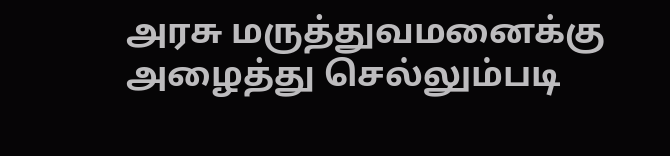அரசு மருத்துவமனைக்கு அழைத்து செல்லும்படி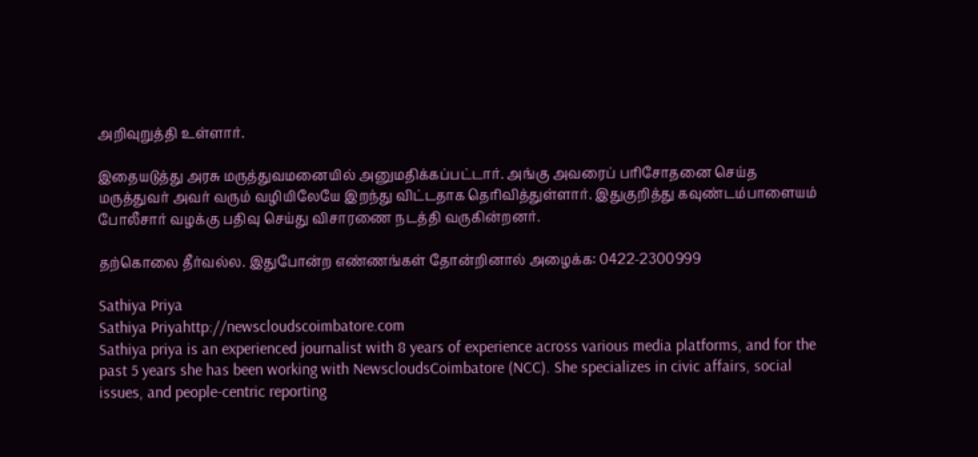அறிவுறுத்தி உள்ளார்.

இதையடுத்து அரசு மருத்துவமனையில் அனுமதிக்கப்பட்டார். அங்கு அவரைப் பரிசோதனை செய்த மருத்துவர் அவர் வரும் வழியிலேயே இறந்து விட்டதாக தெரிவித்துள்ளார். இதுகுறித்து கவுண்டம்பாளையம் போலீசார் வழக்கு பதிவு செய்து விசாரணை நடத்தி வருகின்றனர்.

தற்கொலை தீர்வல்ல. இதுபோன்ற எண்ணங்கள் தோன்றினால் அழைக்க: 0422-2300999

Sathiya Priya
Sathiya Priyahttp://newscloudscoimbatore.com
Sathiya priya is an experienced journalist with 8 years of experience across various media platforms, and for the past 5 years she has been working with NewscloudsCoimbatore (NCC). She specializes in civic affairs, social issues, and people-centric reporting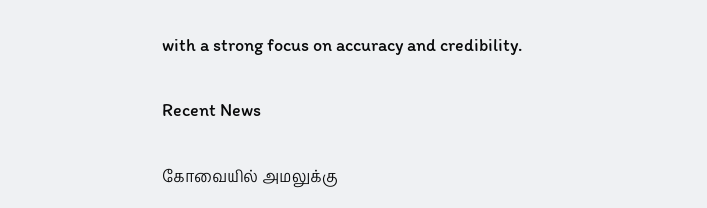with a strong focus on accuracy and credibility.

Recent News

கோவையில் அமலுக்கு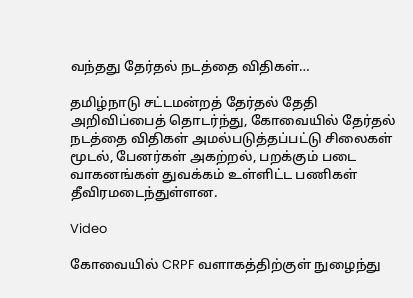வந்தது தேர்தல் நடத்தை விதிகள்…

தமிழ்நாடு சட்டமன்றத் தேர்தல் தேதி அறிவிப்பைத் தொடர்ந்து, கோவையில் தேர்தல் நடத்தை விதிகள் அமல்படுத்தப்பட்டு சிலைகள் மூடல், பேனர்கள் அகற்றல், பறக்கும் படை வாகனங்கள் துவக்கம் உள்ளிட்ட பணிகள் தீவிரமடைந்துள்ளன.

Video

கோவையில் CRPF வளாகத்திற்குள் நுழைந்து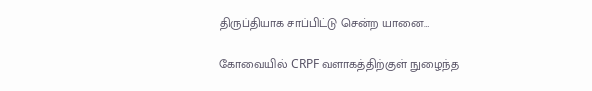திருப்தியாக சாப்பிட்டு சென்ற யானை…

கோவையில் CRPF வளாகத்திற்குள் நுழைந்த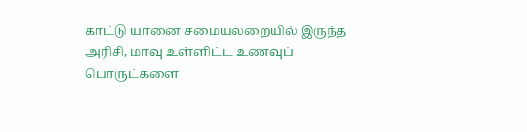காட்டு யானை சமையலறையில் இருந்த அரிசி, மாவு உள்ளிட்ட உணவுப் பொருட்களை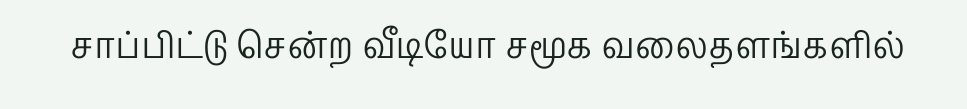சாப்பிட்டு சென்ற வீடியோ சமூக வலைதளங்களில்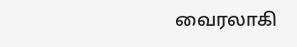வைரலாகி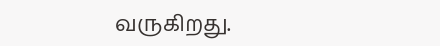வருகிறது.